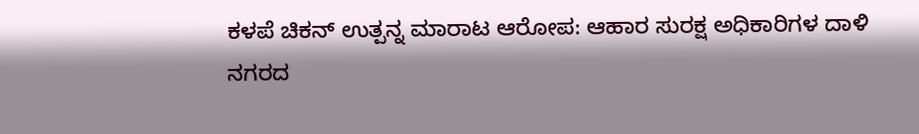ಕಳಪೆ ಚಿಕನ್ ಉತ್ಪನ್ನ ಮಾರಾಟ ಆರೋಪ: ಆಹಾರ ಸುರಕ್ಷ ಅಧಿಕಾರಿಗಳ ದಾಳಿ
ನಗರದ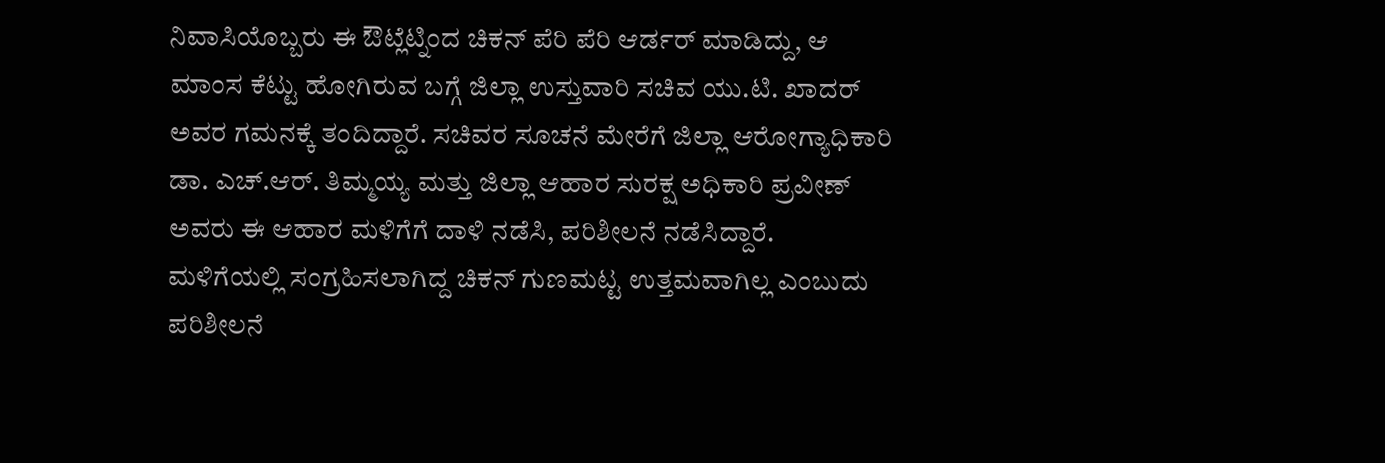ನಿವಾಸಿಯೊಬ್ಬರು ಈ ಔಟ್ಲೆಟ್ನಿಂದ ಚಿಕನ್ ಪೆರಿ ಪೆರಿ ಆರ್ಡರ್ ಮಾಡಿದ್ದು, ಆ ಮಾಂಸ ಕೆಟ್ಟು ಹೋಗಿರುವ ಬಗ್ಗೆ ಜಿಲ್ಲಾ ಉಸ್ತುವಾರಿ ಸಚಿವ ಯು.ಟಿ. ಖಾದರ್ ಅವರ ಗಮನಕ್ಕೆ ತಂದಿದ್ದಾರೆ. ಸಚಿವರ ಸೂಚನೆ ಮೇರೆಗೆ ಜಿಲ್ಲಾ ಆರೋಗ್ಯಾಧಿಕಾರಿ ಡಾ. ಎಚ್.ಆರ್. ತಿಮ್ಮಯ್ಯ ಮತ್ತು ಜಿಲ್ಲಾ ಆಹಾರ ಸುರಕ್ಷ ಅಧಿಕಾರಿ ಪ್ರವೀಣ್ ಅವರು ಈ ಆಹಾರ ಮಳಿಗೆಗೆ ದಾಳಿ ನಡೆಸಿ, ಪರಿಶೀಲನೆ ನಡೆಸಿದ್ದಾರೆ.
ಮಳಿಗೆಯಲ್ಲಿ ಸಂಗ್ರಹಿಸಲಾಗಿದ್ದ ಚಿಕನ್ ಗುಣಮಟ್ಟ ಉತ್ತಮವಾಗಿಲ್ಲ ಎಂಬುದು ಪರಿಶೀಲನೆ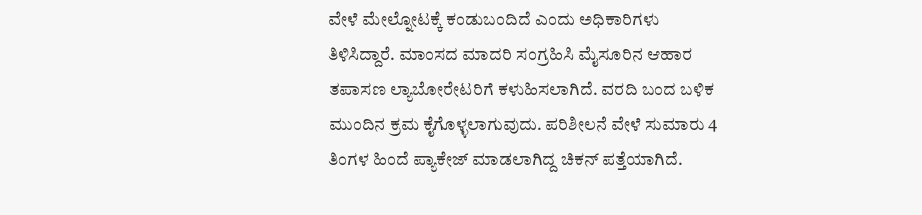ವೇಳೆ ಮೇಲ್ನೋಟಕ್ಕೆ ಕಂಡುಬಂದಿದೆ ಎಂದು ಅಧಿಕಾರಿಗಳು ತಿಳಿಸಿದ್ದಾರೆ. ಮಾಂಸದ ಮಾದರಿ ಸಂಗ್ರಹಿಸಿ ಮೈಸೂರಿನ ಆಹಾರ ತಪಾಸಣ ಲ್ಯಾಬೋರೇಟರಿಗೆ ಕಳುಹಿಸಲಾಗಿದೆ. ವರದಿ ಬಂದ ಬಳಿಕ ಮುಂದಿನ ಕ್ರಮ ಕೈಗೊಳ್ಳಲಾಗುವುದು. ಪರಿಶೀಲನೆ ವೇಳೆ ಸುಮಾರು 4 ತಿಂಗಳ ಹಿಂದೆ ಪ್ಯಾಕೇಜ್ ಮಾಡಲಾಗಿದ್ದ ಚಿಕನ್ ಪತ್ತೆಯಾಗಿದೆ.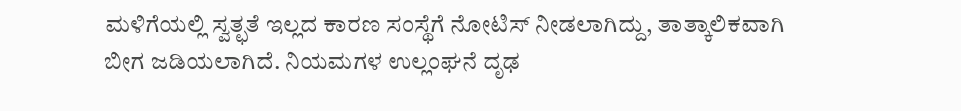ಮಳಿಗೆಯಲ್ಲಿ ಸ್ವತ್ಛತೆ ಇಲ್ಲದ ಕಾರಣ ಸಂಸ್ಥೆಗೆ ನೋಟಿಸ್ ನೀಡಲಾಗಿದ್ದು, ತಾತ್ಕಾಲಿಕವಾಗಿ ಬೀಗ ಜಡಿಯಲಾಗಿದೆ. ನಿಯಮಗಳ ಉಲ್ಲಂಘನೆ ದೃಢ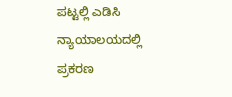ಪಟ್ಟಲ್ಲಿ ಎಡಿಸಿ ನ್ಯಾಯಾಲಯದಲ್ಲಿ ಪ್ರಕರಣ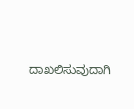ದಾಖಲಿಸುವುದಾಗಿ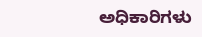ಅಧಿಕಾರಿಗಳು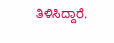ತಿಳಿಸಿದ್ದಾರೆ.